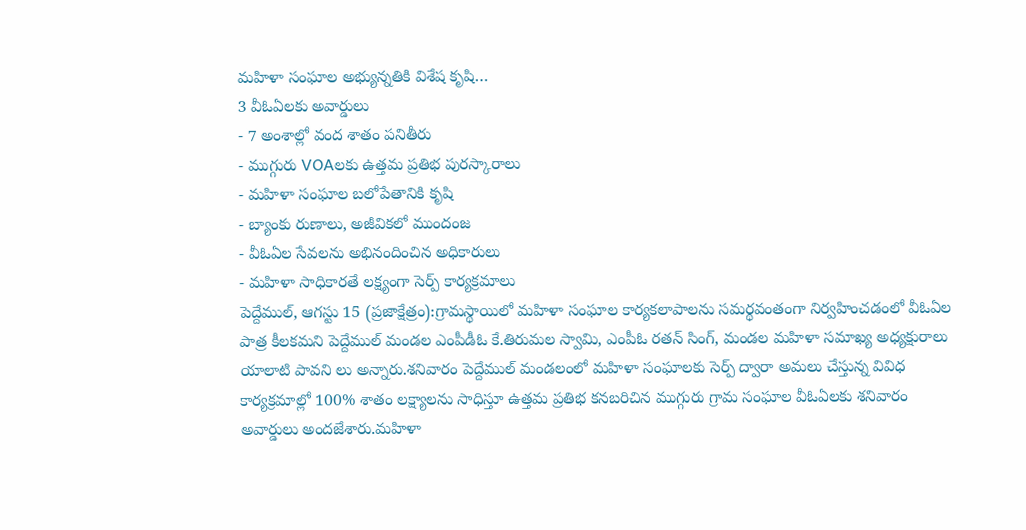మహిళా సంఘాల అభ్యున్నతికి విశేష కృషి…
3 వీఓఏలకు అవార్డులు
- 7 అంశాల్లో వంద శాతం పనితీరు
- ముగ్గురు VOAలకు ఉత్తమ ప్రతిభ పురస్కారాలు
- మహిళా సంఘాల బలోపేతానికి కృషి
- బ్యాంకు రుణాలు, అజీవికలో ముందంజ
- వీఓఏల సేవలను అభినందించిన అధికారులు
- మహిళా సాధికారతే లక్ష్యంగా సెర్ప్ కార్యక్రమాలు
పెద్దేముల్, ఆగస్టు 15 (ప్రజాక్షేత్రం):గ్రామస్థాయిలో మహిళా సంఘాల కార్యకలాపాలను సమర్థవంతంగా నిర్వహించడంలో వీఓఏల పాత్ర కీలకమని పెద్దేముల్ మండల ఎంపీడీఓ కే.తిరుమల స్వామి, ఎంపీఓ రతన్ సింగ్, మండల మహిళా సమాఖ్య అధ్యక్షురాలు యాలాటి పావని లు అన్నారు.శనివారం పెద్దేముల్ మండలంలో మహిళా సంఘాలకు సెర్ప్ ద్వారా అమలు చేస్తున్న వివిధ కార్యక్రమాల్లో 100% శాతం లక్ష్యాలను సాధిస్తూ ఉత్తమ ప్రతిభ కనబరిచిన ముగ్గురు గ్రామ సంఘాల వీఓఏలకు శనివారం అవార్డులు అందజేశారు.మహిళా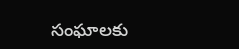సంఘాలకు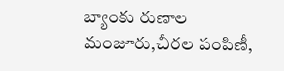బ్యాంకు రుణాల మంజూరు,చీరల పంపిణీ,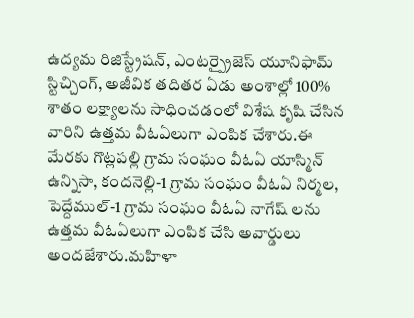ఉద్యమ రిజిస్ట్రేషన్, ఎంటర్ప్రైజెస్ యూనిఫామ్ స్టిచ్చింగ్, అజీవిక తదితర ఏడు అంశాల్లో 100% శాతం లక్ష్యాలను సాధించడంలో విశేష కృషి చేసిన వారిని ఉత్తమ వీఓఏలుగా ఎంపిక చేశారు.ఈ మేరకు గొట్లపల్లి గ్రామ సంఘం వీఓఏ యాస్మిన్ ఉన్నిసా, కందనెల్లి-1 గ్రామ సంఘం వీఓఏ నిర్మల, పెద్దేముల్-1 గ్రామ సంఘం వీఓఏ నాగేష్ లను ఉత్తమ వీఓఏలుగా ఎంపిక చేసి అవార్డులు అందజేశారు.మహిళా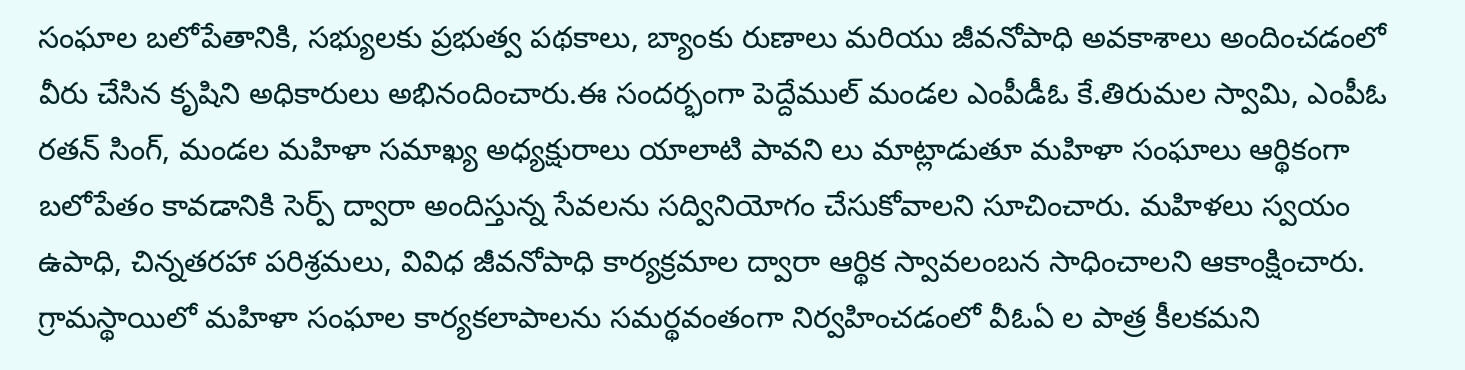సంఘాల బలోపేతానికి, సభ్యులకు ప్రభుత్వ పథకాలు, బ్యాంకు రుణాలు మరియు జీవనోపాధి అవకాశాలు అందించడంలో వీరు చేసిన కృషిని అధికారులు అభినందించారు.ఈ సందర్భంగా పెద్దేముల్ మండల ఎంపీడీఓ కే.తిరుమల స్వామి, ఎంపీఓ రతన్ సింగ్, మండల మహిళా సమాఖ్య అధ్యక్షురాలు యాలాటి పావని లు మాట్లాడుతూ మహిళా సంఘాలు ఆర్థికంగా బలోపేతం కావడానికి సెర్ప్ ద్వారా అందిస్తున్న సేవలను సద్వినియోగం చేసుకోవాలని సూచించారు. మహిళలు స్వయం ఉపాధి, చిన్నతరహా పరిశ్రమలు, వివిధ జీవనోపాధి కార్యక్రమాల ద్వారా ఆర్థిక స్వావలంబన సాధించాలని ఆకాంక్షించారు. గ్రామస్థాయిలో మహిళా సంఘాల కార్యకలాపాలను సమర్థవంతంగా నిర్వహించడంలో వీఓఏ ల పాత్ర కీలకమని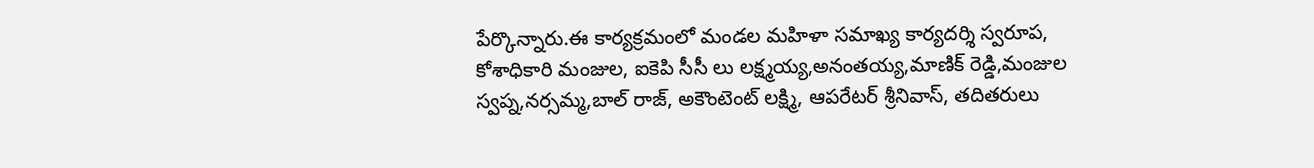పేర్కొన్నారు.ఈ కార్యక్రమంలో మండల మహిళా సమాఖ్య కార్యదర్శి స్వరూప, కోశాధికారి మంజుల, ఐకెపి సీసీ లు లక్ష్మయ్య,అనంతయ్య,మాణిక్ రెడ్డి,మంజుల స్వప్న,నర్సమ్మ,బాల్ రాజ్, అకౌంటెంట్ లక్ష్మి, ఆపరేటర్ శ్రీనివాస్, తదితరులు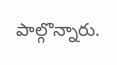పాల్గొన్నారు.